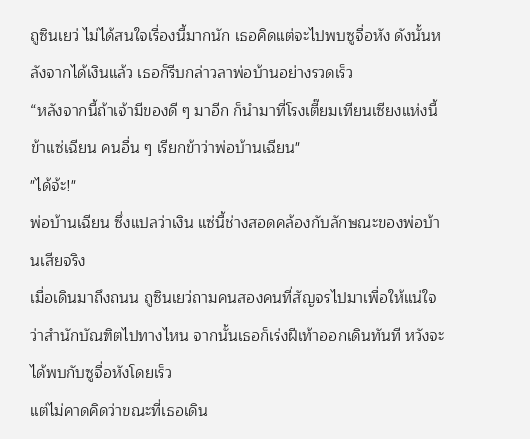ถูซินเยว่ ไม่ได้สนใจเรื่องนี้มากนัก เธอคิดแต่จะไปพบซูจื่อหัง ดังนั้นหลังจากได้เงินแล้ว เธอก็รีบกล่าวลาพ่อบ้านอย่างรวดเร็ว
“หลังจากนี้ถ้าเจ้ามีของดี ๆ มาอีก ก็นำมาที่โรงเตี๊ยมเทียนเซียงแห่งนี้ ข้าแซ่เฉียน คนอื่น ๆ เรียกข้าว่าพ่อบ้านเฉียน"
"ได้จ้ะ!"
พ่อบ้านเฉียน ซึ่งแปลว่าเงิน แซ่นี้ช่างสอดคล้องกับลักษณะของพ่อบ้านเสียจริง
เมื่อเดินมาถึงถนน ถูซินเยว่ถามคนสองคนที่สัญจรไปมาเพื่อให้แน่ใจว่าสำนักบัณฑิตไปทางไหน จากนั้นเธอก็เร่งฝีเท้าออกเดินทันที หวังจะได้พบกับซูจื่อหังโดยเร็ว
แต่ไม่คาดคิดว่าขณะที่เธอเดิน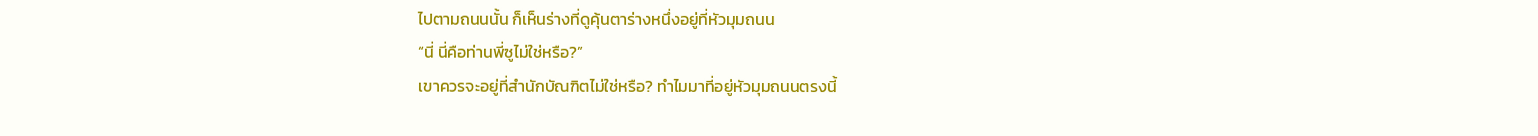ไปตามถนนนั้น ก็เห็นร่างที่ดูคุ้นตาร่างหนึ่งอยู่ที่หัวมุมถนน
“นี่ นี่คือท่านพี่ซูไม่ใช่หรือ?”
เขาควรจะอยู่ที่สำนักบัณฑิตไม่ใช่หรือ? ทำไมมาที่อยู่หัวมุมถนนตรงนี้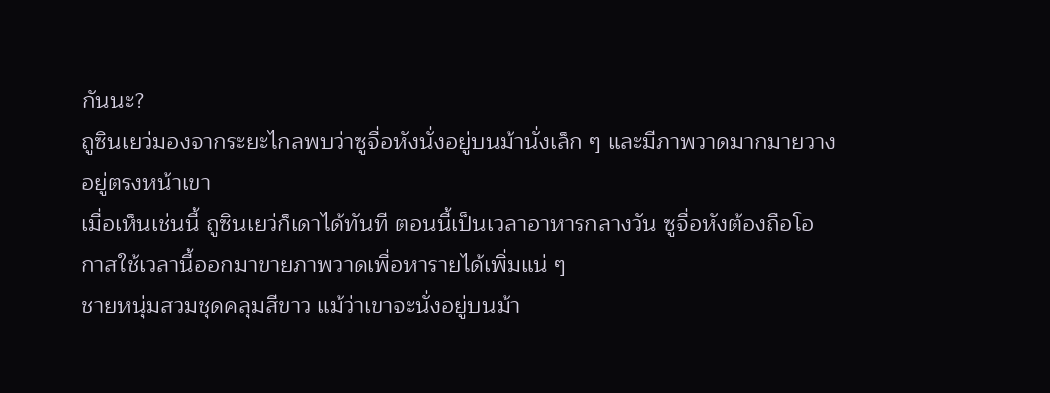กันนะ?
ถูซินเยว่มองจากระยะไกลพบว่าซูจื่อหังนั่งอยู่บนม้านั่งเล็ก ๆ และมีภาพวาดมากมายวางอยู่ตรงหน้าเขา
เมื่อเห็นเช่นนี้ ถูซินเยว่ก็เดาได้ทันที ตอนนี้เป็นเวลาอาหารกลางวัน ซูจื่อหังต้องถือโอกาสใช้เวลานี้ออกมาขายภาพวาดเพื่อหารายได้เพิ่มแน่ ๆ
ชายหนุ่มสวมชุดคลุมสีขาว แม้ว่าเขาจะนั่งอยู่บนม้า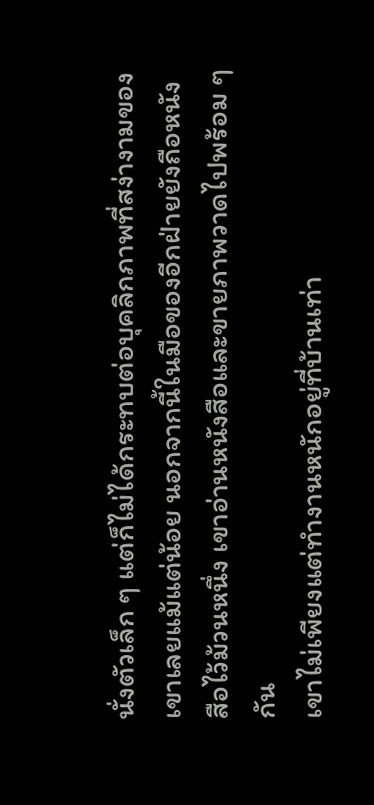นั่งตัวเล็ก ๆ แต่ก็ไม่ได้กระทบต่อบุคลิกภาพที่สง่างามของเขาเลยแม้แต่น้อย นอกจากนี้ในมือของอีกฝ่ายยังถือหนังสือไว้ม้วนหนึ่ง เขาอ่านหนังสือและขายภาพวาดไปพร้อม ๆ กัน
เขาไม่เพียงแต่ทำงานหนักอยู่ที่บ้านเท่า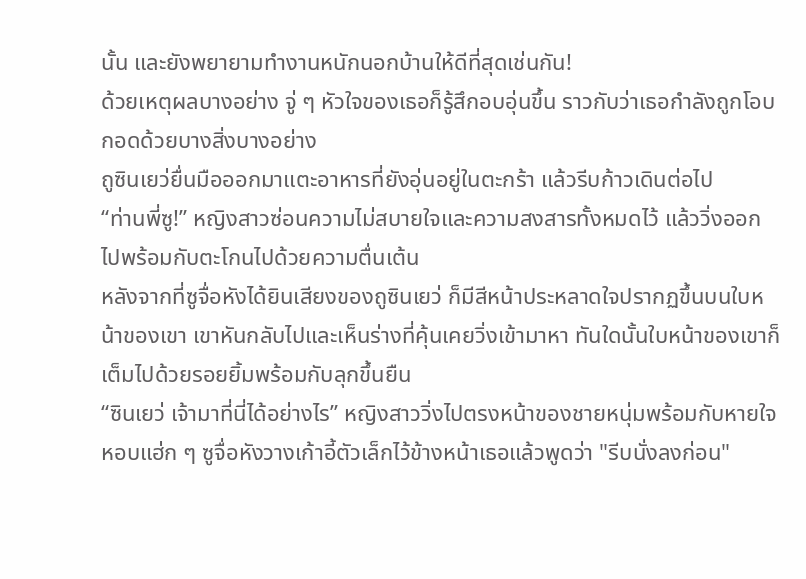นั้น และยังพยายามทำงานหนักนอกบ้านให้ดีที่สุดเช่นกัน!
ด้วยเหตุผลบางอย่าง จู่ ๆ หัวใจของเธอก็รู้สึกอบอุ่นขึ้น ราวกับว่าเธอกำลังถูกโอบกอดด้วยบางสิ่งบางอย่าง
ถูซินเยว่ยื่นมือออกมาแตะอาหารที่ยังอุ่นอยู่ในตะกร้า แล้วรีบก้าวเดินต่อไป
“ท่านพี่ซู!” หญิงสาวซ่อนความไม่สบายใจและความสงสารทั้งหมดไว้ แล้ววิ่งออกไปพร้อมกับตะโกนไปด้วยความตื่นเต้น
หลังจากที่ซูจื่อหังได้ยินเสียงของถูซินเยว่ ก็มีสีหน้าประหลาดใจปรากฏขึ้นบนใบหน้าของเขา เขาหันกลับไปและเห็นร่างที่คุ้นเคยวิ่งเข้ามาหา ทันใดนั้นใบหน้าของเขาก็เต็มไปด้วยรอยยิ้มพร้อมกับลุกขึ้นยืน
“ซินเยว่ เจ้ามาที่นี่ได้อย่างไร” หญิงสาววิ่งไปตรงหน้าของชายหนุ่มพร้อมกับหายใจหอบแฮ่ก ๆ ซูจื่อหังวางเก้าอี้ตัวเล็กไว้ข้างหน้าเธอแล้วพูดว่า "รีบนั่งลงก่อน"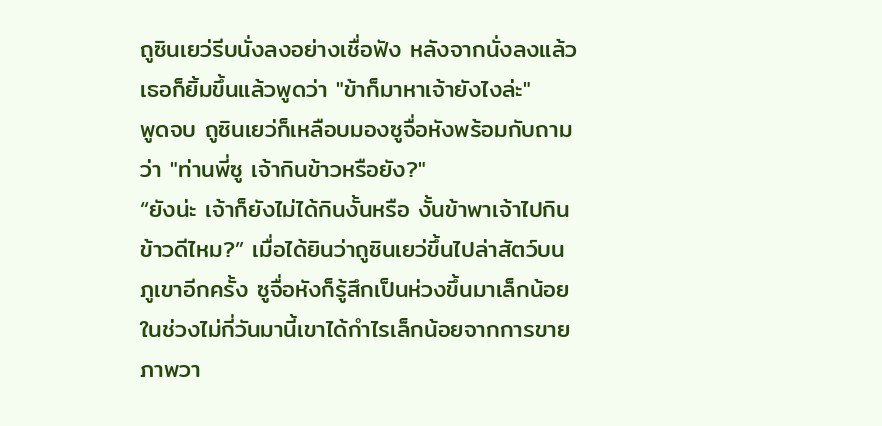ถูซินเยว่รีบนั่งลงอย่างเชื่อฟัง หลังจากนั่งลงแล้วเธอก็ยิ้มขึ้นแล้วพูดว่า "ข้าก็มาหาเจ้ายังไงล่ะ"
พูดจบ ถูซินเยว่ก็เหลือบมองซูจื่อหังพร้อมกับถามว่า "ท่านพี่ซู เจ้ากินข้าวหรือยัง?"
“ยังน่ะ เจ้าก็ยังไม่ได้กินงั้นหรือ งั้นข้าพาเจ้าไปกินข้าวดีไหม?” เมื่อได้ยินว่าถูซินเยว่ขึ้นไปล่าสัตว์บนภูเขาอีกครั้ง ซูจื่อหังก็รู้สึกเป็นห่วงขึ้นมาเล็กน้อย ในช่วงไม่กี่วันมานี้เขาได้กำไรเล็กน้อยจากการขายภาพวา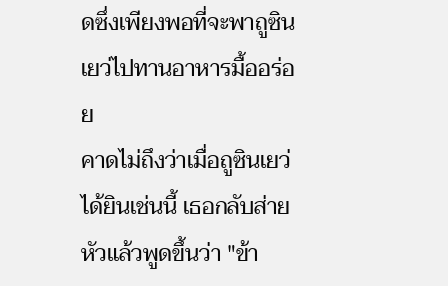ดซึ่งเพียงพอที่จะพาถูซินเยว่ไปทานอาหารมื้ออร่อย
คาดไม่ถึงว่าเมื่อถูซินเยว่ได้ยินเช่นนี้ เธอกลับส่ายหัวแล้วพูดขึ้นว่า "ข้า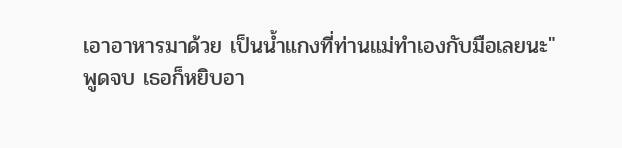เอาอาหารมาด้วย เป็นน้ำแกงที่ท่านแม่ทำเองกับมือเลยนะ"
พูดจบ เธอก็หยิบอา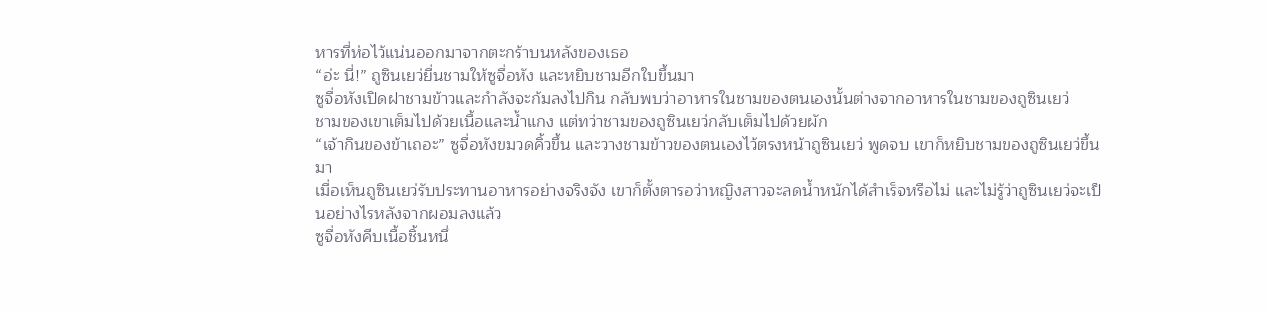หารที่ห่อไว้แน่นออกมาจากตะกร้าบนหลังของเธอ
“อ่ะ นี่!” ถูซินเยว่ยื่นชามให้ซูจื่อหัง และหยิบชามอีกใบขึ้นมา
ซูจื่อหังเปิดฝาชามข้าวและกำลังจะก้มลงไปกิน กลับพบว่าอาหารในชามของตนเองนั้นต่างจากอาหารในชามของถูซินเยว่
ชามของเขาเต็มไปด้วยเนื้อและน้ำแกง แต่ทว่าชามของถูซินเยว่กลับเต็มไปด้วยผัก
“เจ้ากินของข้าเถอะ” ซูจื่อหังขมวดคิ้วขึ้น และวางชามข้าวของตนเองไว้ตรงหน้าถูซินเยว่ พูดจบ เขาก็หยิบชามของถูซินเยว่ขึ้นมา
เมื่อเห็นถูซินเยว่รับประทานอาหารอย่างจริงจัง เขาก็ตั้งตารอว่าหญิงสาวจะลดน้ำหนักได้สำเร็จหรือไม่ และไม่รู้ว่าถูซินเยว่จะเป็นอย่างไรหลังจากผอมลงแล้ว
ซูจื่อหังคีบเนื้อชิ้นหนึ่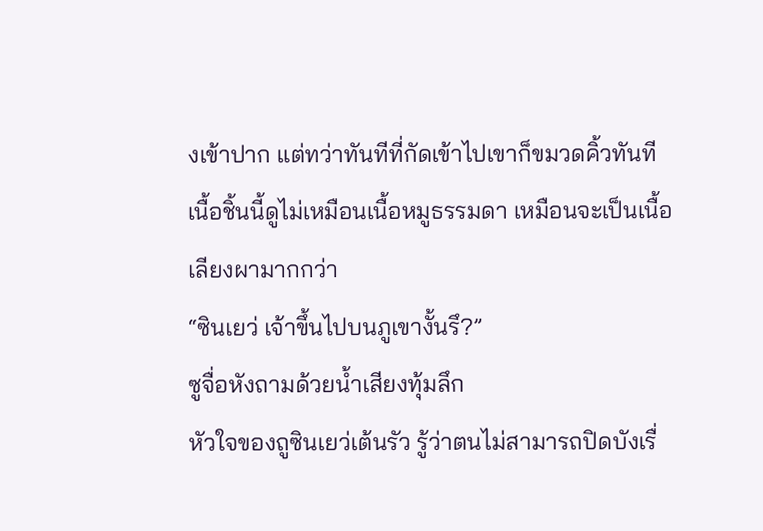งเข้าปาก แต่ทว่าทันทีที่กัดเข้าไปเขาก็ขมวดคิ้วทันที เนื้อชิ้นนี้ดูไม่เหมือนเนื้อหมูธรรมดา เหมือนจะเป็นเนื้อเลียงผามากกว่า
“ซินเยว่ เจ้าขึ้นไปบนภูเขางั้นรึ?”
ซูจื่อหังถามด้วยน้ำเสียงทุ้มลึก
หัวใจของถูซินเยว่เต้นรัว รู้ว่าตนไม่สามารถปิดบังเรื่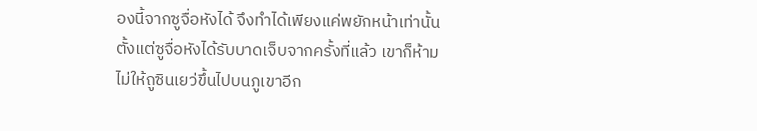องนี้จากซูจื่อหังได้ จึงทำได้เพียงแค่พยักหน้าเท่านั้น
ตั้งแต่ซูจื่อหังได้รับบาดเจ็บจากครั้งที่แล้ว เขาก็ห้ามไม่ให้ถูซินเยว่ขึ้นไปบนภูเขาอีก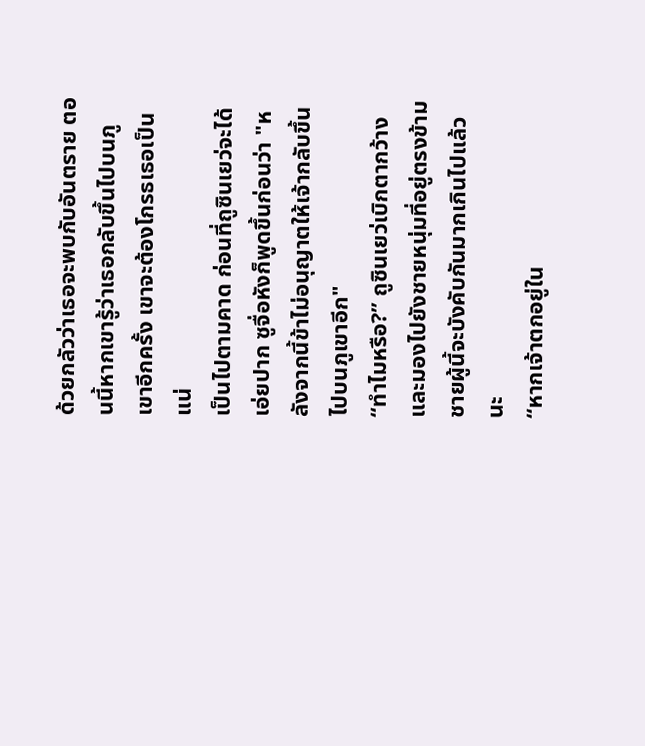ด้วยกลัวว่าเธอจะพบกับอันตราย ตอนนี้หากเขารู้ว่าเธอกลับขึ้นไปบนภูเขาอีกครั้ง เขาจะต้องโกรธเธอเป็นแน่
เป็นไปตามคาด ก่อนที่ถูซินเยว่จะได้เอ่ยปาก ซูจื่อหังก็พูดขึ้นก่อนว่า "หลังจากนี้ข้าไม่อนุญาตให้เจ้ากลับขึ้นไปบนภูเขาอีก"
“ทำไมหรือ?” ถูซินเยว่เบิกตากว้างและมองไปยังชายหนุ่มที่อยู่ตรงข้าม ชายผู้นี้จะบังคับกันมากเกินไปแล้วนะ
“หากเจ้าตกอยู่ใน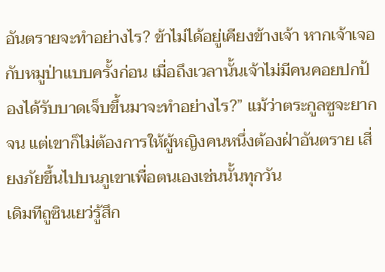อันตรายจะทำอย่างไร? ข้าไม่ได้อยู่เคียงข้างเจ้า หากเจ้าเจอกับหมูป่าแบบครั้งก่อน เมื่อถึงเวลานั้นเจ้าไม่มีคนคอยปกป้องได้รับบาดเจ็บขึ้นมาจะทำอย่างไร?” แม้ว่าตระกูลซูจะยากจน แต่เขาก็ไม่ต้องการให้ผู้หญิงคนหนึ่งต้องฝ่าอันตราย เสี่ยงภัยขึ้นไปบนภูเขาเพื่อตนเองเช่นนั้นทุกวัน
เดิมทีถูซินเยว่รู้สึก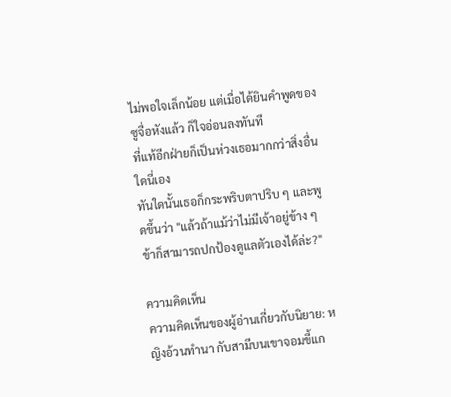ไม่พอใจเล็กน้อย แต่เมื่อได้ยินคำพูดของซูจื่อหังแล้ว ก็ใจอ่อนลงทันที
ที่แท้อีกฝ่ายก็เป็นห่วงเธอมากกว่าสิ่งอื่นใดนี่เอง
ทันใดนั้นเธอก็กระพริบตาปริบ ๆ และพูดขึ้นว่า "แล้วถ้าแม้ว่าไม่มีเจ้าอยู่ข้าง ๆ ข้าก็สามารถปกป้องดูแลตัวเองได้ล่ะ?"

ความคิดเห็น
ความคิดเห็นของผู้อ่านเกี่ยวกับนิยาย: หญิงอ้วนทำนา กับสามีบนเขาจอมขี้แก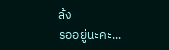ล้ง
รออยู่นะคะ...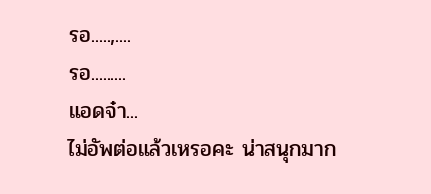รอ.....,....
รอ.........
แอดจ๋า...
ไม่อัพต่อแล้วเหรอคะ น่าสนุกมาก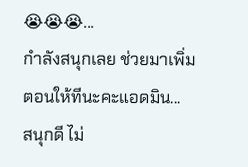😭😭😭...
กำลังสนุกเลย ช่วยมาเพิ่มตอนให้ทีนะคะแอดมิน...
สนุกดี ไม่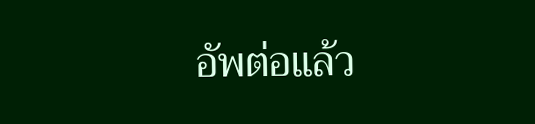อัพต่อแล้ว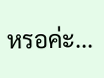หรอค่ะ...